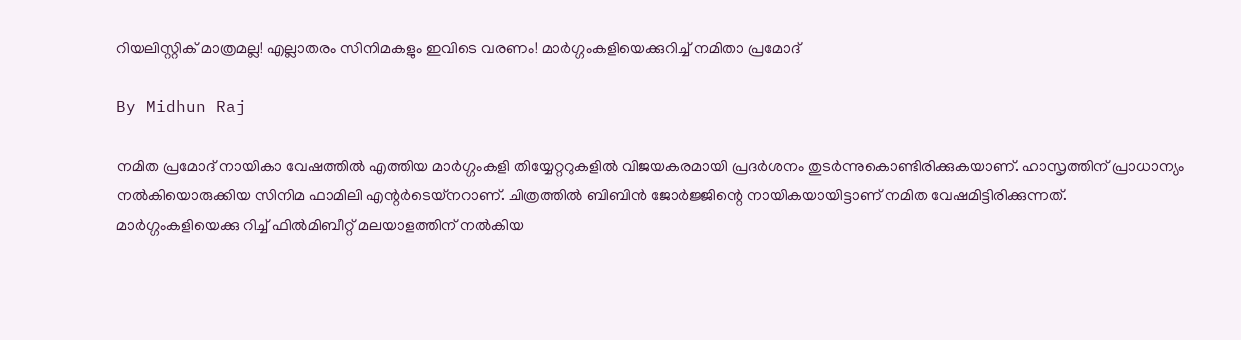റിയലിസ്റ്റിക് മാത്രമല്ല! എല്ലാതരം സിനിമകളും ഇവിടെ വരണം! മാര്‍ഗ്ഗംകളിയെക്കുറിച്ച് നമിതാ പ്രമോദ്

By Midhun Raj

നമിത പ്രമോദ് നായികാ വേഷത്തില്‍ എത്തിയ മാര്‍ഗ്ഗംകളി തിയ്യേറ്ററുകളില്‍ വിജയകരമായി പ്രദര്‍ശനം തുടര്‍ന്നുകൊണ്ടിരിക്കുകയാണ്. ഹാസൃത്തിന് പ്രാധാന്യം നല്‍കിയൊരുക്കിയ സിനിമ ഫാമിലി എന്റര്‍ടെയ്‌നറാണ്. ചിത്രത്തില്‍ ബിബിന്‍ ജോര്‍ജ്ജിന്റെ നായികയായിട്ടാണ് നമിത വേഷമിട്ടിരിക്കുന്നത്. മാര്‍ഗ്ഗംകളിയെക്കു റിച്ച് ഫില്‍മിബീറ്റ് മലയാളത്തിന് നല്‍കിയ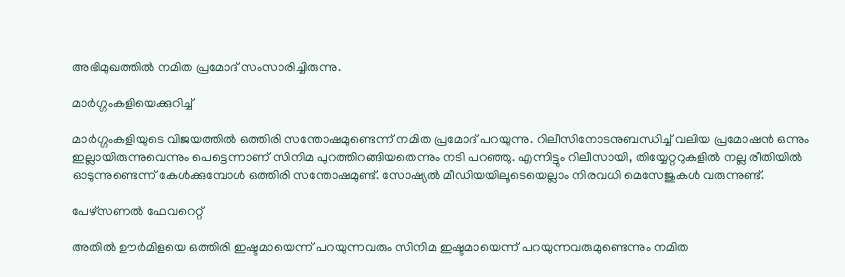അഭിമുഖത്തില്‍ നമിത പ്രമോദ് സംസാരിച്ചിരുന്നു.

മാര്‍ഗ്ഗംകളിയെക്കുറിച്ച്

മാര്‍ഗ്ഗംകളിയുടെ വിജയത്തില്‍ ഒത്തിരി സന്തോഷമുണ്ടെന്ന് നമിത പ്രമോദ് പറയുന്നു. റിലീസിനോടനുബന്ധിച്ച് വലിയ പ്രമോഷന്‍ ഒന്നും ഇല്ലായിരുന്നുവെന്നും പെട്ടെന്നാണ് സിനിമ പുറത്തിറങ്ങിയതെന്നും നടി പറഞ്ഞു. എന്നിട്ടും റിലീസായി, തിയ്യേറ്ററുകളില്‍ നല്ല രീതിയില്‍ ഓടുന്നുണ്ടെന്ന് കേള്‍ക്കുമ്പോള്‍ ഒത്തിരി സന്തോഷമുണ്ട്. സോഷ്യല്‍ മീഡിയയിലൂടെയെല്ലാം നിരവധി മെസേജുകള്‍ വരുന്നുണ്ട്.

പേഴ്‌സണല്‍ ഫേവറെറ്റ്

അതില്‍ ഊര്‍മിളയെ ഒത്തിരി ഇഷ്ടമായെന്ന് പറയുന്നവരും സിനിമ ഇഷ്ടമായെന്ന് പറയുന്നവരുമുണ്ടെന്നും നമിത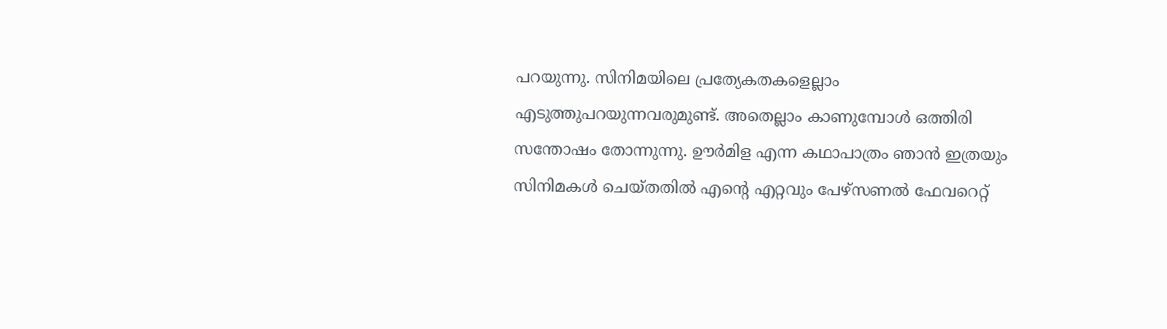പറയുന്നു. സിനിമയിലെ പ്രത്യേകതകളെല്ലാം എടുത്തുപറയുന്നവരുമുണ്ട്. അതെല്ലാം കാണുമ്പോള്‍ ഒത്തിരി സന്തോഷം തോന്നുന്നു. ഊര്‍മിള എന്ന കഥാപാത്രം ഞാന്‍ ഇത്രയും സിനിമകള്‍ ചെയ്തതില്‍ എന്റെ എറ്റവും പേഴ്‌സണല്‍ ഫേവറെറ്റ്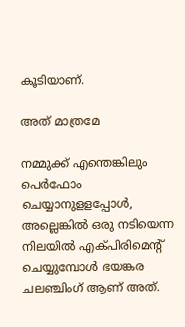കൂടിയാണ്.

അത് മാത്രമേ

നമ്മുക്ക് എന്തെങ്കിലും പെര്‍ഫോം ചെയ്യാനുളളപ്പോള്‍, അല്ലെങ്കില്‍ ഒരു നടിയെന്ന നിലയില്‍ എക്പിരിമെന്റ് ചെയ്യുമ്പോള്‍ ഭയങ്കര ചലഞ്ചിംഗ് ആണ് അത്.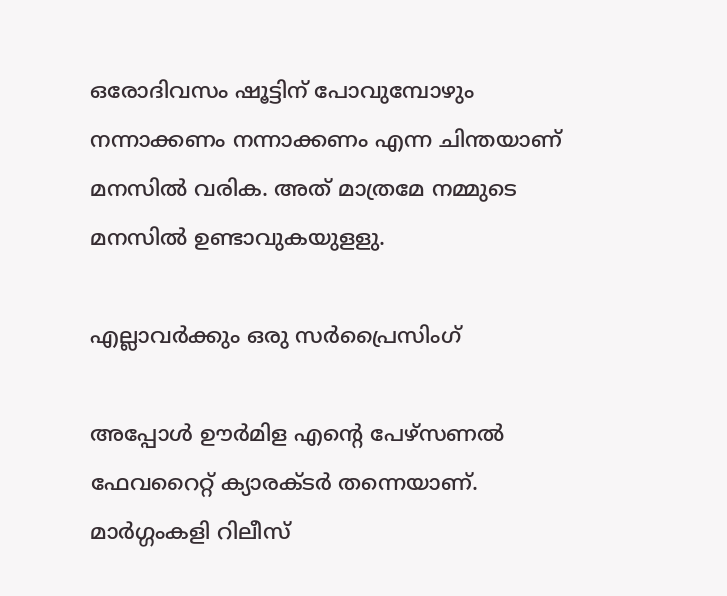ഒരോദിവസം ഷൂട്ടിന് പോവുമ്പോഴും നന്നാക്കണം നന്നാക്കണം എന്ന ചിന്തയാണ് മനസില്‍ വരിക. അത് മാത്രമേ നമ്മുടെ മനസില്‍ ഉണ്ടാവുകയുളളു.

എല്ലാവര്‍ക്കും ഒരു സര്‍പ്രൈസിംഗ്

അപ്പോള്‍ ഊര്‍മിള എന്റെ പേഴ്‌സണല്‍ ഫേവറൈറ്റ്‌ ക്യാരക്ടര്‍ തന്നെയാണ്. മാര്‍ഗ്ഗംകളി റിലീസ്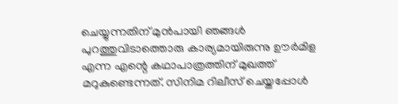ചെയ്യുന്നതിന് മുന്‍പായി ഞങ്ങള്‍ പുറത്തുവിടാത്തൊരു കാര്യമായിരുന്നു ഊര്‍മിള എന്ന എന്റെ കഥാപാത്രത്തിന് മുഖത്ത് മറുകുണ്ടെന്നത്. സിനിമ റിലീസ് ചെയ്തപ്പോള്‍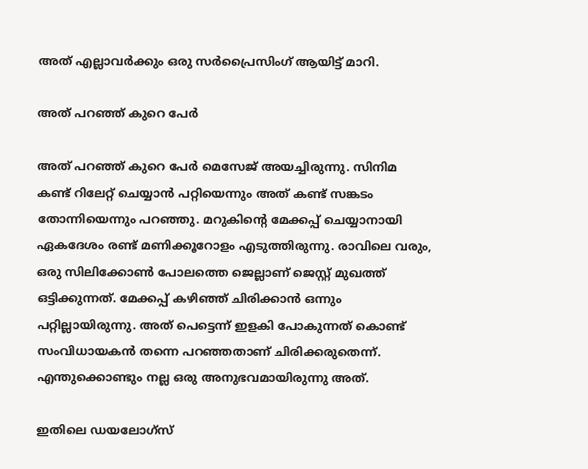അത് എല്ലാവര്‍ക്കും ഒരു സര്‍പ്രൈസിംഗ് ആയിട്ട് മാറി.

അത് പറഞ്ഞ് കുറെ പേര്‍

അത് പറഞ്ഞ് കുറെ പേര്‍ മെസേജ് അയച്ചിരുന്നു. സിനിമ കണ്ട് റിലേറ്റ് ചെയ്യാന്‍ പറ്റിയെന്നും അത് കണ്ട് സങ്കടം തോന്നിയെന്നും പറഞ്ഞു. മറുകിന്റെ മേക്കപ്പ് ചെയ്യാനായി ഏകദേശം രണ്ട് മണിക്കൂറോളം എടുത്തിരുന്നു. രാവിലെ വരും, ഒരു സിലിക്കോണ്‍ പോലത്തെ ജെല്ലാണ് ജെസ്റ്റ് മുഖത്ത് ഒട്ടിക്കുന്നത്. മേക്കപ്പ് കഴിഞ്ഞ് ചിരിക്കാന്‍ ഒന്നും പറ്റില്ലായിരുന്നു. അത് പെട്ടെന്ന് ഇളകി പോകുന്നത് കൊണ്ട് സംവിധായകന്‍ തന്നെ പറഞ്ഞതാണ് ചിരിക്കരുതെന്ന്. എന്തുക്കൊണ്ടും നല്ല ഒരു അനുഭവമായിരുന്നു അത്.

ഇതിലെ ഡയലോഗ്‌സ്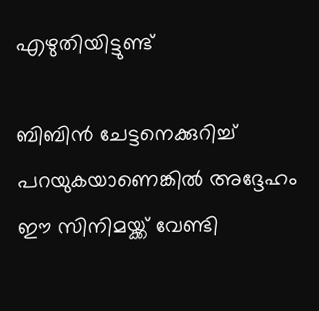എഴുതിയിട്ടുണ്ട്

ബിബിന്‍ ചേട്ടനെക്കുറിച്ച് പറയുകയാണെങ്കില്‍ അദ്ദേഹം ഈ സിനിമയ്ക്ക് വേണ്ടി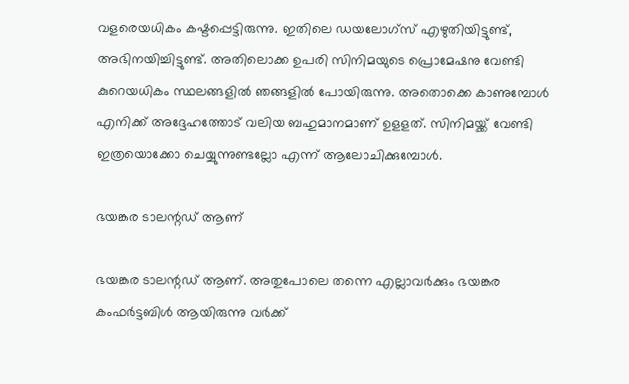വളരെയധികം കഷ്ടപ്പെട്ടിരുന്നു. ഇതിലെ ഡയലോഗ്‌സ് എഴുതിയിട്ടുണ്ട്, അഭിനയിച്ചിട്ടുണ്ട്. അതിലൊക്ക ഉപരി സിനിമയുടെ പ്രൊമേഷനു വേണ്ടി കുറെയധികം സ്ഥലങ്ങളില്‍ ഞങ്ങളില്‍ പോയിരുന്നു. അതൊക്കെ കാണുമ്പോള്‍ എനിക്ക് അദ്ദേഹത്തോട് വലിയ ബഹുമാനമാണ് ഉളളത്. സിനിമയ്ക്ക് വേണ്ടി ഇത്രയൊക്കോ ചെയ്യുന്നുണ്ടല്ലോ എന്ന് ആലോചിക്കുമ്പോള്‍.

ഭയങ്കര ടാലന്റഡ് ആണ്

ഭയങ്കര ടാലന്റഡ് ആണ്. അതുപോലെ തന്നെ എല്ലാവര്‍ക്കും ഭയങ്കര കംഫര്‍ട്ടബിള്‍ ആയിരുന്നു വര്‍ക്ക്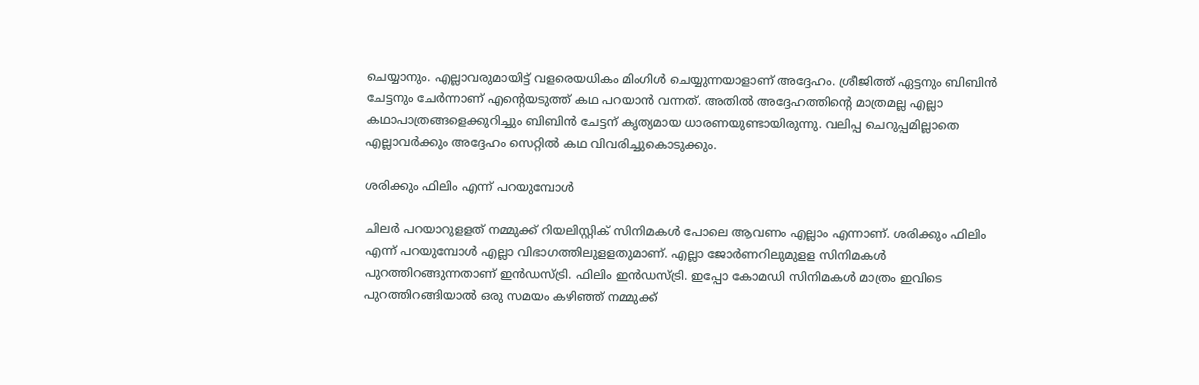ചെയ്യാനും. എല്ലാവരുമായിട്ട് വളരെയധികം മിംഗിള്‍ ചെയ്യുന്നയാളാണ് അദ്ദേഹം. ശ്രീജിത്ത് ഏട്ടനും ബിബിന്‍ ചേട്ടനും ചേര്‍ന്നാണ് എന്റെയടുത്ത് കഥ പറയാന്‍ വന്നത്. അതില്‍ അദ്ദേഹത്തിന്റെ മാത്രമല്ല എല്ലാ കഥാപാത്രങ്ങളെക്കുറിച്ചും ബിബിന്‍ ചേട്ടന് കൃത്യമായ ധാരണയുണ്ടായിരുന്നു. വലിപ്പ ചെറുപ്പമില്ലാതെ എല്ലാവര്‍ക്കും അദ്ദേഹം സെറ്റില്‍ കഥ വിവരിച്ചുകൊടുക്കും.

ശരിക്കും ഫിലിം എന്ന് പറയുമ്പോള്‍

ചിലര്‍ പറയാറുളളത് നമ്മുക്ക് റിയലിസ്റ്റിക് സിനിമകള്‍ പോലെ ആവണം എല്ലാം എന്നാണ്. ശരിക്കും ഫിലിം എന്ന് പറയുമ്പോള്‍ എല്ലാ വിഭാഗത്തിലുളളതുമാണ്. എല്ലാ ജോര്‍ണറിലുമുളള സിനിമകള്‍ പുറത്തിറങ്ങുന്നതാണ് ഇന്‍ഡസ്ട്രി. ഫിലിം ഇന്‍ഡസ്ട്രി. ഇപ്പോ കോമഡി സിനിമകള്‍ മാത്രം ഇവിടെ പുറത്തിറങ്ങിയാല്‍ ഒരു സമയം കഴിഞ്ഞ് നമ്മുക്ക്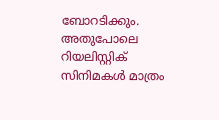ബോറടിക്കും. അതുപോലെ റിയലിസ്റ്റിക് സിനിമകള്‍ മാത്രം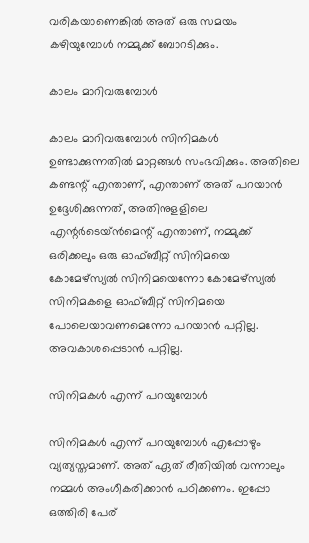വരികയാണെങ്കില്‍ അത് ഒരു സമയം കഴിയുമ്പോള്‍ നമ്മുക്ക് ബോറടിക്കും.

കാലം മാറിവരുമ്പോള്‍

കാലം മാറിവരുമ്പോള്‍ സിനിമകള്‍ ഉണ്ടാക്കുന്നതില്‍ മാറ്റങ്ങള്‍ സംഭവിക്കും. അതിലെ കണ്ടന്റ് എന്താണ്, എന്താണ് അത് പറയാന്‍ ഉദ്ദേശിക്കുന്നത്, അതിനുളളിലെ എന്റര്‍ടെയ്ന്‍മെന്റ് എന്താണ്, നമ്മുക്ക് ഒരിക്കലും ഒരു ഓഫ്ബീറ്റ് സിനിമയെ കോമേഴ്‌സ്യല്‍ സിനിമയെന്നോ കോമേഴ്‌സ്യല്‍ സിനിമകളെ ഓഫ്ബീറ്റ് സിനിമയെ പോലെയാവണമെന്നോ പറയാന്‍ പറ്റില്ല. അവകാശപ്പെടാന്‍ പറ്റില്ല.

സിനിമകള്‍ എന്ന് പറയുമ്പോള്‍

സിനിമകള്‍ എന്ന് പറയുമ്പോള്‍ എപ്പോഴും വ്യത്യസ്തമാണ്. അത് ഏത് രീതിയില്‍ വന്നാലും നമ്മള്‍ അംഗീകരിക്കാന്‍ പഠിക്കണം. ഇപ്പോ ഒത്തിരി പേര്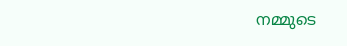നമ്മുടെ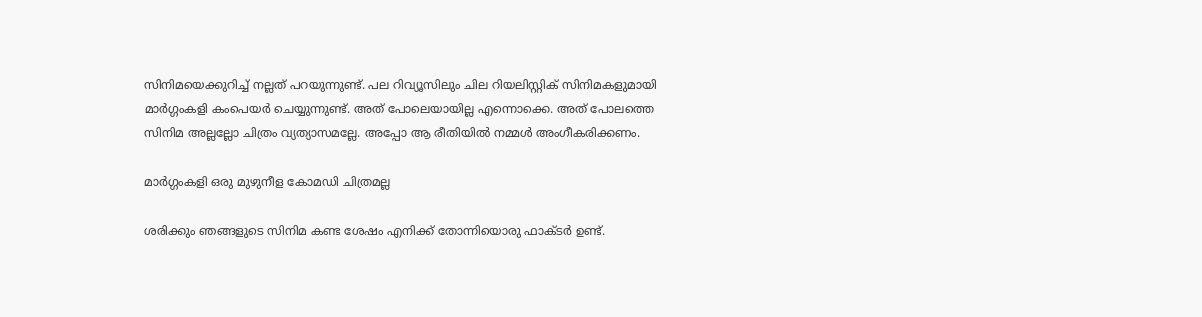സിനിമയെക്കുറിച്ച് നല്ലത് പറയുന്നുണ്ട്. പല റിവ്യൂസിലും ചില റിയലിസ്റ്റിക് സിനിമകളുമായി മാര്‍ഗ്ഗംകളി കംപെയര്‍ ചെയ്യുന്നുണ്ട്. അത് പോലെയായില്ല എന്നൊക്കെ. അത് പോലത്തെ സിനിമ അല്ലല്ലോ ചിത്രം വ്യത്യാസമല്ലേ. അപ്പോ ആ രീതിയില്‍ നമ്മള്‍ അംഗീകരിക്കണം.

മാര്‍ഗ്ഗംകളി ഒരു മുഴുനീള കോമഡി ചിത്രമല്ല

ശരിക്കും ഞങ്ങളുടെ സിനിമ കണ്ട ശേഷം എനിക്ക് തോന്നിയൊരു ഫാക്ടര്‍ ഉണ്ട്.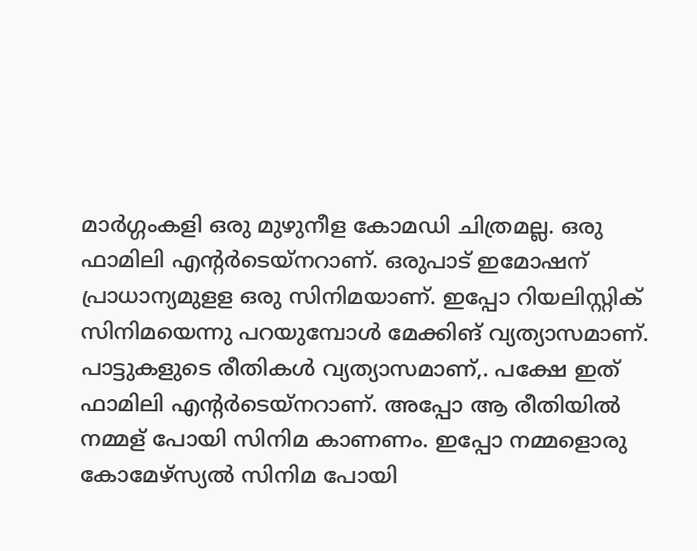മാര്‍ഗ്ഗംകളി ഒരു മുഴുനീള കോമഡി ചിത്രമല്ല. ഒരു ഫാമിലി എന്റര്‍ടെയ്‌നറാണ്. ഒരുപാട് ഇമോഷന് പ്രാധാന്യമുളള ഒരു സിനിമയാണ്. ഇപ്പോ റിയലിസ്റ്റിക് സിനിമയെന്നു പറയുമ്പോള്‍ മേക്കിങ് വ്യത്യാസമാണ്. പാട്ടുകളുടെ രീതികള്‍ വ്യത്യാസമാണ്,. പക്ഷേ ഇത് ഫാമിലി എന്റര്‍ടെയ്‌നറാണ്. അപ്പോ ആ രീതിയില്‍ നമ്മള് പോയി സിനിമ കാണണം. ഇപ്പോ നമ്മളൊരു കോമേഴ്‌സ്യല്‍ സിനിമ പോയി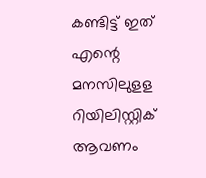കണ്ടിട്ട് ഇത് എന്റെ മനസിലുളള റിയിലിസ്റ്റിക് ആവണം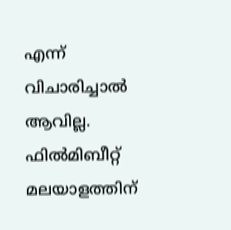എന്ന് വിചാരിച്ചാല്‍ ആവില്ല. ഫില്‍മിബീറ്റ് മലയാളത്തിന്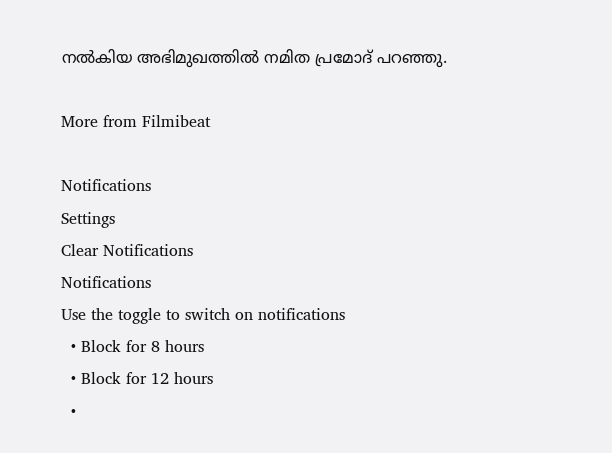നല്‍കിയ അഭിമുഖത്തില്‍ നമിത പ്രമോദ് പറഞ്ഞു.

More from Filmibeat

Notifications
Settings
Clear Notifications
Notifications
Use the toggle to switch on notifications
  • Block for 8 hours
  • Block for 12 hours
  •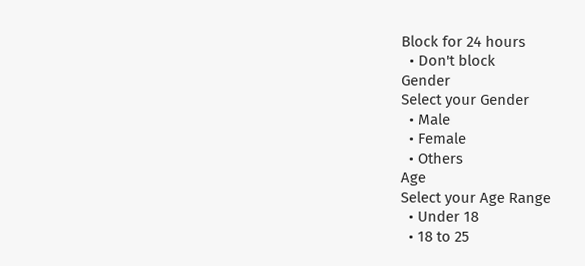Block for 24 hours
  • Don't block
Gender
Select your Gender
  • Male
  • Female
  • Others
Age
Select your Age Range
  • Under 18
  • 18 to 25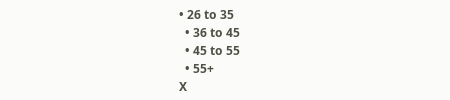• 26 to 35
  • 36 to 45
  • 45 to 55
  • 55+
X